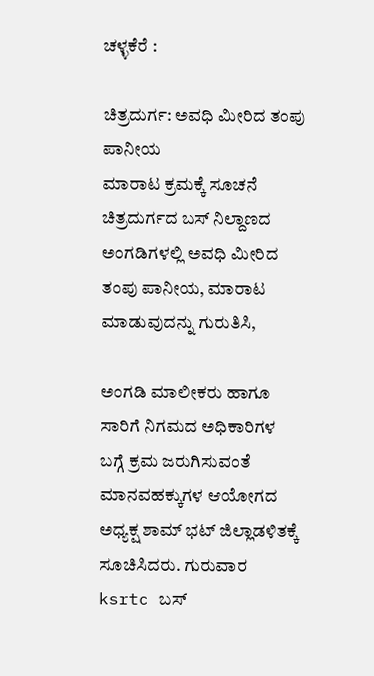ಚಳ್ಳಕೆರೆ :

ಚಿತ್ರದುರ್ಗ: ಅವಧಿ ಮೀರಿದ ತಂಪು ಪಾನೀಯ
ಮಾರಾಟ ಕ್ರಮಕ್ಕೆ ಸೂಚನೆ
ಚಿತ್ರದುರ್ಗದ ಬಸ್ ನಿಲ್ದಾಣದ ಅಂಗಡಿಗಳಲ್ಲಿ ಅವಧಿ ಮೀರಿದ
ತಂಪು ಪಾನೀಯ, ಮಾರಾಟ ಮಾಡುವುದನ್ನು ಗುರುತಿಸಿ,

ಅಂಗಡಿ ಮಾಲೀಕರು ಹಾಗೂ ಸಾರಿಗೆ ನಿಗಮದ ಅಧಿಕಾರಿಗಳ
ಬಗ್ಗೆ ಕ್ರಮ ಜರುಗಿಸುವಂತೆ ಮಾನವಹಕ್ಕುಗಳ ಆಯೋಗದ
ಅಧ್ಯಕ್ಷ ಶಾಮ್ ಭಟ್ ಜಿಲ್ಲಾಡಳಿತಕ್ಕೆ ಸೂಚಿಸಿದರು. ಗುರುವಾರ
ksrtc ಬಸ್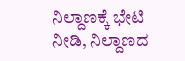ನಿಲ್ದಾಣಕ್ಕೆ ಭೇಟಿ ನೀಡಿ, ನಿಲ್ದಾಣದ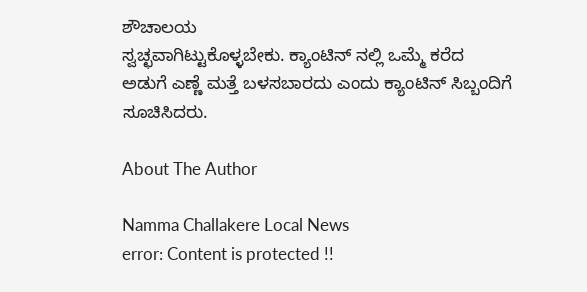ಶೌಚಾಲಯ
ಸ್ವಚ್ಛವಾಗಿಟ್ಟುಕೊಳ್ಳಬೇಕು. ಕ್ಯಾಂಟಿನ್ ನಲ್ಲಿ ಒಮ್ಮೆ ಕರೆದ
ಅಡುಗೆ ಎಣ್ಣೆ ಮತ್ತೆ ಬಳಸಬಾರದು ಎಂದು ಕ್ಯಾಂಟಿನ್ ಸಿಬ್ಬಂದಿಗೆ
ಸೂಚಿಸಿದರು.

About The Author

Namma Challakere Local News
error: Content is protected !!